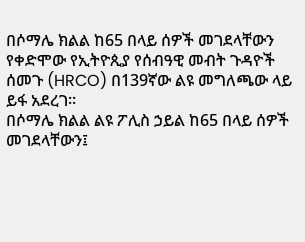በሶማሌ ክልል ከ65 በላይ ሰዎች መገደላቸውን የቀድሞው የኢትዮጲያ የሰብዓዊ መብት ጉዳዮች ሰመጉ (HRCO) በ139ኛው ልዩ መግለጫው ላይ ይፋ አደረገ።
በሶማሌ ክልል ልዩ ፖሊስ ኃይል ከ65 በላይ ሰዎች መገደላቸውን፤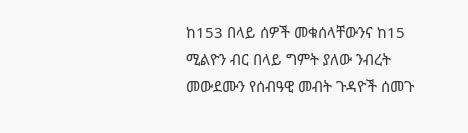ከ153 በላይ ሰዎች መቁሰላቸውንና ከ15 ሚልዮን ብር በላይ ግምት ያለው ንብረት መውደሙን የሰብዓዊ መብት ጉዳዮች ሰመጉ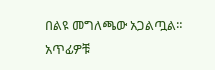በልዩ መግለጫው አጋልጧል።
አጥፊዎቹ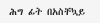ሕግ ፊት በአስቸኳይ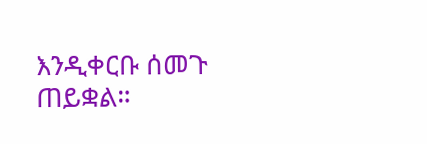እንዲቀርቡ ሰመጉ ጠይቋል።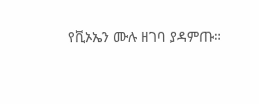የቪኦኤን ሙሉ ዘገባ ያዳምጡ።